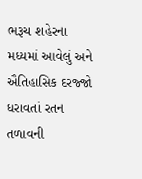ભરૂચ શહેરના મધ્યમાં આવેલું અને ઐતિહાસિક દરજ્જો ધરાવતાં રતન તળાવની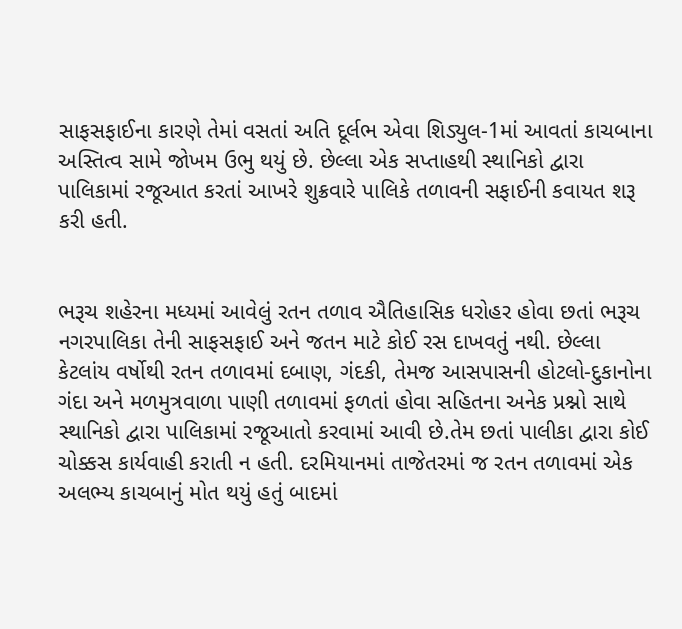સાફસફાઈના કારણે તેમાં વસતાં અતિ દૂર્લભ એવા શિડ્યુલ-1માં આવતાં કાચબાના અસ્તિત્વ સામે જોખમ ઉભુ થયું છે. છેલ્લા એક સપ્તાહથી સ્થાનિકો દ્વારા પાલિકામાં રજૂઆત કરતાં આખરે શુક્રવારે પાલિકે તળાવની સફાઈની કવાયત શરૂ કરી હતી.


ભરૂચ શહેરના મધ્યમાં આવેલું રતન તળાવ ઐતિહાસિક ધરોહર હોવા છતાં ભરૂચ નગરપાલિકા તેની સાફસફાઈ અને જતન માટે કોઈ રસ દાખવતું નથી. છેલ્લા કેટલાંય વર્ષોથી રતન તળાવમાં દબાણ, ગંદકી, તેમજ આસપાસની હોટલો-દુકાનોના ગંદા અને મળમુત્રવાળા પાણી તળાવમાં ફળતાં હોવા સહિતના અનેક પ્રશ્નો સાથે સ્થાનિકો દ્વારા પાલિકામાં રજૂઆતો કરવામાં આવી છે.તેમ છતાં પાલીકા દ્વારા કોઈ ચોક્કસ કાર્યવાહી કરાતી ન હતી. દરમિયાનમાં તાજેતરમાં જ રતન તળાવમાં એક અલભ્ય કાચબાનું મોત થયું હતું બાદમાં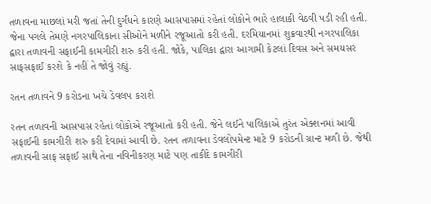તળાવના માછલાં મરી જતાં તેની દુર્ગંધને કારણે આસપાસમાં રહેતાં લોકોને ભારે હાલાકી વેઠવી પડી રહી હતી. જેના પગલે તેમણે નગરપાલિકાના સીઓને મળીને રજૂઆતો કરી હતી. દરમિયાનમાં શુક્રવારથી નગરપાલિકા દ્વારા તળાવની સફાઈની કામગીરી શરુ કરી હતી. જોકે, પાલિકા દ્વારા આગામી કેટલાં દિવસ અને સમયસર સાફસફાઈ કરશે કે નહીં તે જોવું રહ્યું.

રતન તળાવને 9 કરોડના ખચે ડેવલપ કરાશે

રતન તળાવની આસપાસ રહેતાં લોકોએ રજૂઆતો કરી હતી. જેને લઈને પાલિકાએ તુરંત એક્શનમાં આવી સફાઈની કામગીરી શરુ કરી દેવામાં આવી છે. રતન તળાવના ડેવલોપમેન્ટ માટે 9 કરોડની ગ્રાન્ટ મળી છે. જેથી તળાવની સાફ સફાઈ સાથે તેના નવિનીકરણ માટે પણ તાકીદે કામગીરી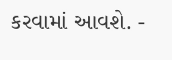કરવામાં આવશે. -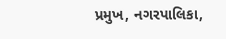પ્રમુખ, નગરપાલિકા,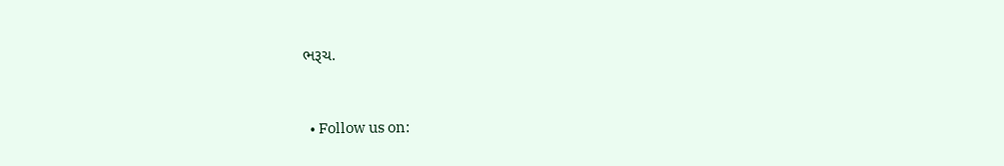ભરૂચ.


  • Follow us on: